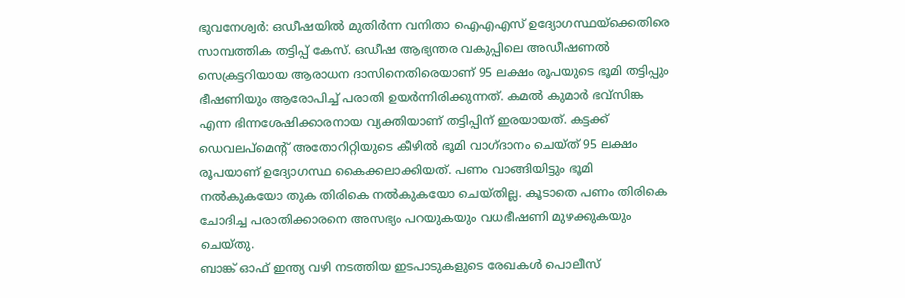ഭുവനേശ്വർ: ഒഡീഷയിൽ മുതിർന്ന വനിതാ ഐഎഎസ് ഉദ്യോഗസ്ഥയ്ക്കെതിരെ സാമ്പത്തിക തട്ടിപ്പ് കേസ്. ഒഡീഷ ആഭ്യന്തര വകുപ്പിലെ അഡീഷണൽ സെക്രട്ടറിയായ ആരാധന ദാസിനെതിരെയാണ് 95 ലക്ഷം രൂപയുടെ ഭൂമി തട്ടിപ്പും ഭീഷണിയും ആരോപിച്ച് പരാതി ഉയർന്നിരിക്കുന്നത്. കമൽ കുമാർ ഭവ്സിങ്ക എന്ന ഭിന്നശേഷിക്കാരനായ വ്യക്തിയാണ് തട്ടിപ്പിന് ഇരയായത്. കട്ടക്ക് ഡെവലപ്മെന്റ് അതോറിറ്റിയുടെ കീഴിൽ ഭൂമി വാഗ്ദാനം ചെയ്ത് 95 ലക്ഷം രൂപയാണ് ഉദ്യോഗസ്ഥ കൈക്കലാക്കിയത്. പണം വാങ്ങിയിട്ടും ഭൂമി നൽകുകയോ തുക തിരികെ നൽകുകയോ ചെയ്തില്ല. കൂടാതെ പണം തിരികെ ചോദിച്ച പരാതിക്കാരനെ അസഭ്യം പറയുകയും വധഭീഷണി മുഴക്കുകയും ചെയ്തു.
ബാങ്ക് ഓഫ് ഇന്ത്യ വഴി നടത്തിയ ഇടപാടുകളുടെ രേഖകൾ പൊലീസ്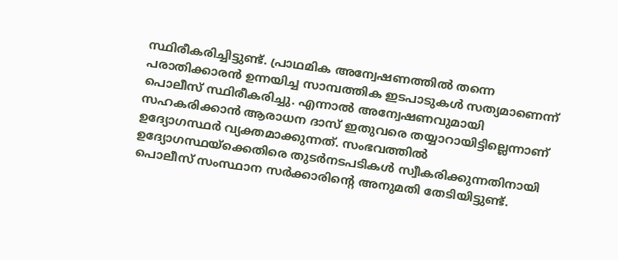സ്ഥിരീകരിച്ചിട്ടുണ്ട്. പ്രാഥമിക അന്വേഷണത്തിൽ തന്നെ പരാതിക്കാരൻ ഉന്നയിച്ച സാമ്പത്തിക ഇടപാടുകൾ സത്യമാണെന്ന് പൊലീസ് സ്ഥിരീകരിച്ചു. എന്നാൽ അന്വേഷണവുമായി സഹകരിക്കാൻ ആരാധന ദാസ് ഇതുവരെ തയ്യാറായിട്ടില്ലെന്നാണ് ഉദ്യോഗസ്ഥർ വ്യക്തമാക്കുന്നത്. സംഭവത്തിൽ ഉദ്യോഗസ്ഥയ്ക്കെതിരെ തുടർനടപടികൾ സ്വീകരിക്കുന്നതിനായി പൊലീസ് സംസ്ഥാന സർക്കാരിന്റെ അനുമതി തേടിയിട്ടുണ്ട്.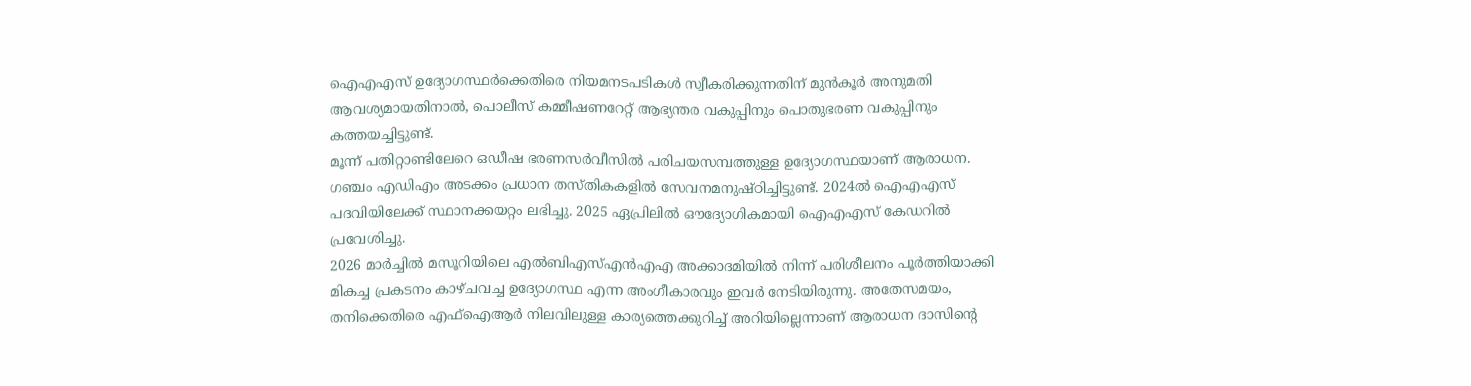ഐഎഎസ് ഉദ്യോഗസ്ഥർക്കെതിരെ നിയമനടപടികൾ സ്വീകരിക്കുന്നതിന് മുൻകൂർ അനുമതി ആവശ്യമായതിനാൽ, പൊലീസ് കമ്മീഷണറേറ്റ് ആഭ്യന്തര വകുപ്പിനും പൊതുഭരണ വകുപ്പിനും കത്തയച്ചിട്ടുണ്ട്.
മൂന്ന് പതിറ്റാണ്ടിലേറെ ഒഡീഷ ഭരണസർവീസിൽ പരിചയസമ്പത്തുള്ള ഉദ്യോഗസ്ഥയാണ് ആരാധന. ഗഞ്ചം എഡിഎം അടക്കം പ്രധാന തസ്തികകളിൽ സേവനമനുഷ്ഠിച്ചിട്ടുണ്ട്. 2024ൽ ഐഎഎസ് പദവിയിലേക്ക് സ്ഥാനക്കയറ്റം ലഭിച്ചു. 2025 ഏപ്രിലിൽ ഔദ്യോഗികമായി ഐഎഎസ് കേഡറിൽ പ്രവേശിച്ചു.
2026 മാർച്ചിൽ മസൂറിയിലെ എൽബിഎസ്എൻഎഎ അക്കാദമിയിൽ നിന്ന് പരിശീലനം പൂർത്തിയാക്കി മികച്ച പ്രകടനം കാഴ്ചവച്ച ഉദ്യോഗസ്ഥ എന്ന അംഗീകാരവും ഇവർ നേടിയിരുന്നു. അതേസമയം, തനിക്കെതിരെ എഫ്ഐആർ നിലവിലുള്ള കാര്യത്തെക്കുറിച്ച് അറിയില്ലെന്നാണ് ആരാധന ദാസിന്റെ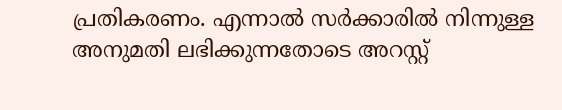പ്രതികരണം. എന്നാൽ സർക്കാരിൽ നിന്നുള്ള അനുമതി ലഭിക്കുന്നതോടെ അറസ്റ്റ്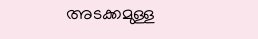അടക്കമുള്ള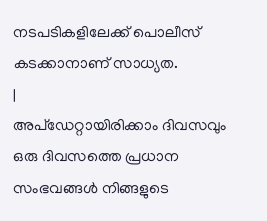നടപടികളിലേക്ക് പൊലീസ് കടക്കാനാണ് സാധ്യത.
|
അപ്ഡേറ്റായിരിക്കാം ദിവസവും
ഒരു ദിവസത്തെ പ്രധാന സംഭവങ്ങൾ നിങ്ങളുടെ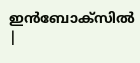ഇൻബോക്സിൽ |